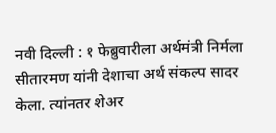नवी दिल्ली : १ फेब्रुवारीला अर्थमंत्री निर्मला सीतारमण यांनी देशाचा अर्थ संकल्प सादर केला. त्यांनतर शेअर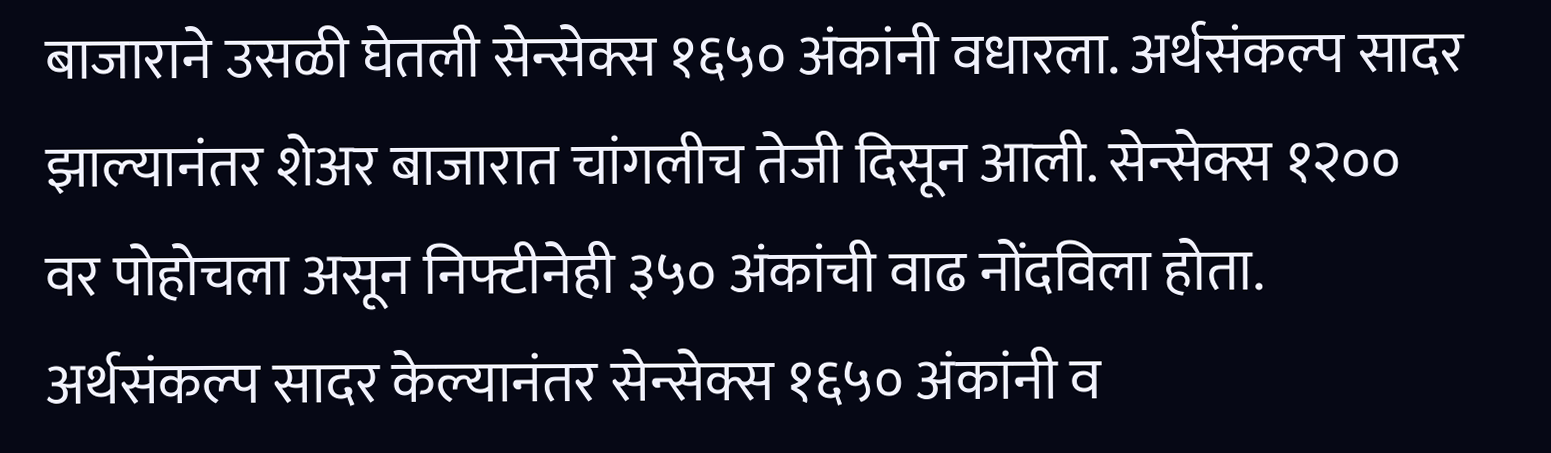बाजाराने उसळी घेतली सेन्सेक्स १६५० अंकांनी वधारला. अर्थसंकल्प सादर झाल्यानंतर शेअर बाजारात चांगलीच तेजी दिसून आली. सेन्सेक्स १२०० वर पोहोचला असून निफ्टीनेही ३५० अंकांची वाढ नोंदविला होता. अर्थसंकल्प सादर केल्यानंतर सेन्सेक्स १६५० अंकांनी व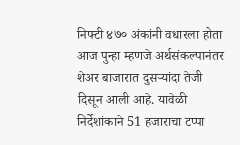निफ्टी ४७० अंकांनी वधारला होता
आज पुन्हा म्हणजे अर्थसंकल्पानंतर शेअर बाजारात दुसऱ्यांदा तेजी दिसून आली आहे. यावेळी निर्देशांकाने 51 हजाराचा टप्पा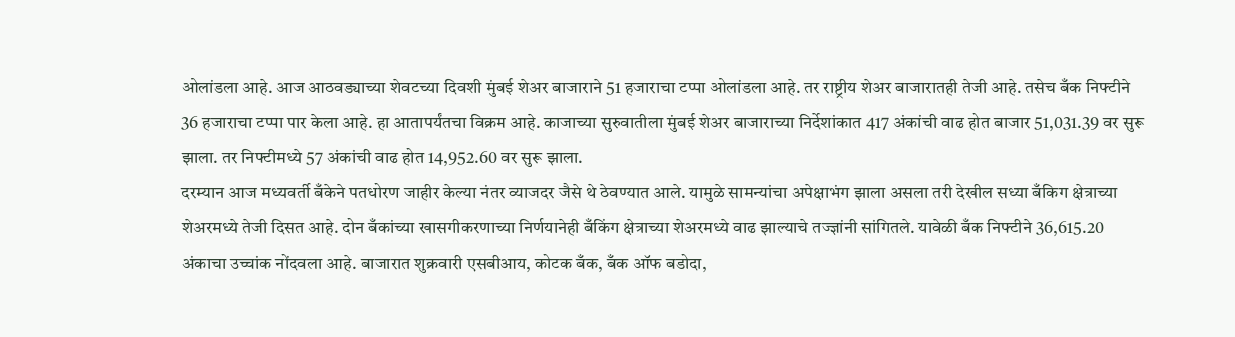ओलांडला आहे. आज आठवड्याच्या शेवटच्या दिवशी मुंबई शेअर बाजाराने 51 हजाराचा टप्पा ओलांडला आहे. तर राष्ट्रीय शेअर बाजारातही तेजी आहे. तसेच बँक निफ्टीने 36 हजाराचा टप्पा पार केला आहे. हा आतापर्यंतचा विक्रम आहे. काजाच्या सुरुवातीला मुंबई शेअर बाजाराच्या निर्देशांकात 417 अंकांची वाढ होत बाजार 51,031.39 वर सुरू झाला. तर निफ्टीमध्ये 57 अंकांची वाढ होत 14,952.60 वर सुरू झाला.
दरम्यान आज मध्यवर्ती बँकेने पतधोरण जाहीर केल्या नंतर व्याजदर जैसे थे ठेवण्यात आले. यामुळे सामन्यांचा अपेक्षाभंग झाला असला तरी देखील सध्या बँकिग क्षेत्राच्या शेअरमध्ये तेजी दिसत आहे. दोन बँकांच्या खासगीकरणाच्या निर्णयानेही बँकिंग क्षेत्राच्या शेअरमध्ये वाढ झाल्याचे तज्ज्ञांनी सांगितले. यावेळी बँक निफ्टीने 36,615.20 अंकाचा उच्चांक नोंदवला आहे. बाजारात शुक्रवारी एसबीआय, कोटक बँक, बँक ऑफ बडोदा,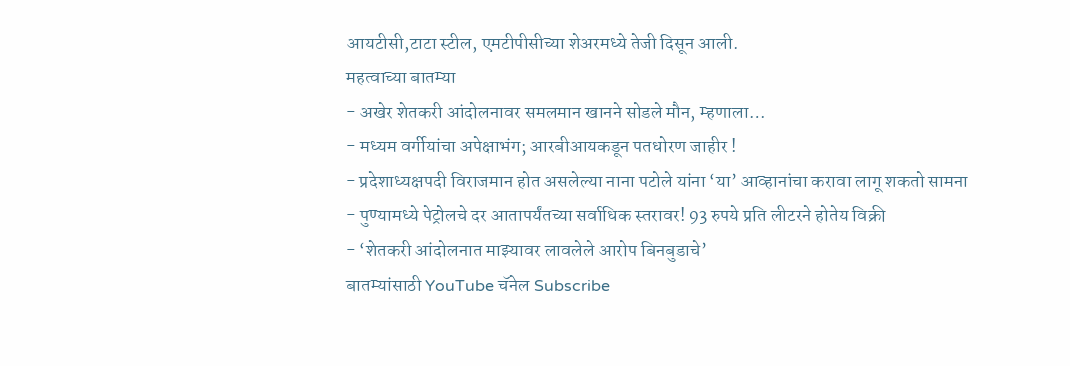आयटीसी,टाटा स्टील, एमटीपीसीच्या शेअरमध्ये तेजी दिसून आली.
महत्वाच्या बातम्या
- अखेर शेतकरी आंदोलनावर समलमान खानने सोडले मौन, म्हणाला…
- मध्यम वर्गीयांचा अपेक्षाभंग; आरबीआयकडून पतधोरण जाहीर !
- प्रदेशाध्यक्षपदी विराजमान होत असलेल्या नाना पटोले यांना ‘या’ आव्हानांचा करावा लागू शकतो सामना
- पुण्यामध्ये पेट्रोलचे दर आतापर्यंतच्या सर्वाधिक स्तरावर! 93 रुपये प्रति लीटरने होतेय विक्री
- ‘शेतकरी आंदोलनात माझ्यावर लावलेले आरोप बिनबुडाचे’
बातम्यांसाठी YouTube चॅनेल Subscribe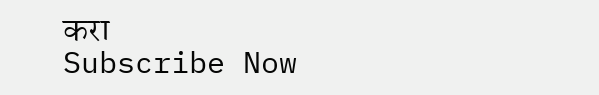करा
Subscribe Now